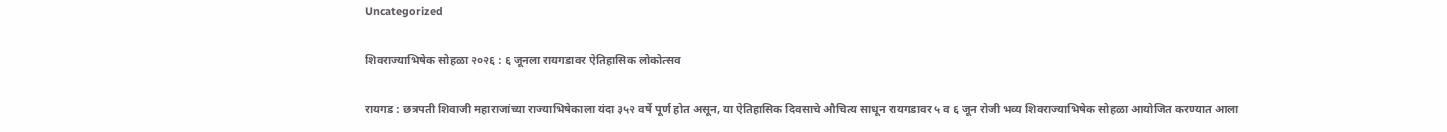Uncategorized

शिवराज्याभिषेक सोहळा २०२६ : ६ जूनला रायगडावर ऐतिहासिक लोकोत्सव

रायगड : छत्रपती शिवाजी महाराजांच्या राज्याभिषेकाला यंदा ३५२ वर्षे पूर्ण होत असून, या ऐतिहासिक दिवसाचे औचित्य साधून रायगडावर ५ व ६ जून रोजी भव्य शिवराज्याभिषेक सोहळा आयोजित करण्यात आला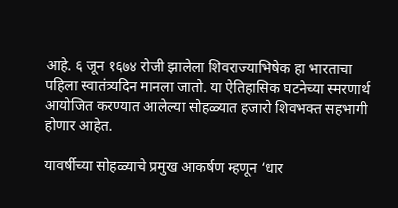आहे. ६ जून १६७४ रोजी झालेला शिवराज्याभिषेक हा भारताचा पहिला स्वातंत्र्यदिन मानला जातो. या ऐतिहासिक घटनेच्या स्मरणार्थ आयोजित करण्यात आलेल्या सोहळ्यात हजारो शिवभक्त सहभागी होणार आहेत.

यावर्षीच्या सोहळ्याचे प्रमुख आकर्षण म्हणून ‘धार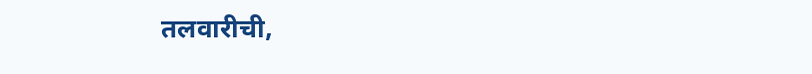तलवारीची,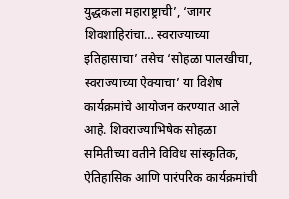युद्धकला महाराष्ट्राची’, ‘जागर शिवशाहिरांचा… स्वराज्याच्या इतिहासाचा’ तसेच ‘सोहळा पालखीचा, स्वराज्याच्या ऐक्याचा’ या विशेष कार्यक्रमांचे आयोजन करण्यात आले आहे. शिवराज्याभिषेक सोहळा समितीच्या वतीने विविध सांस्कृतिक, ऐतिहासिक आणि पारंपरिक कार्यक्रमांची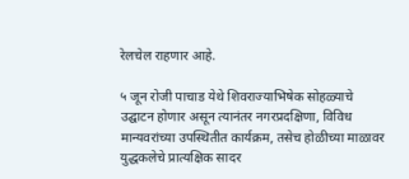रेलचेल राहणार आहे.

५ जून रोजी पाचाड येथे शिवराज्याभिषेक सोहळ्याचे उद्घाटन होणार असून त्यानंतर नगरप्रदक्षिणा, विविध मान्यवरांच्या उपस्थितीत कार्यक्रम, तसेच होळीच्या माळावर युद्धकलेचे प्रात्यक्षिक सादर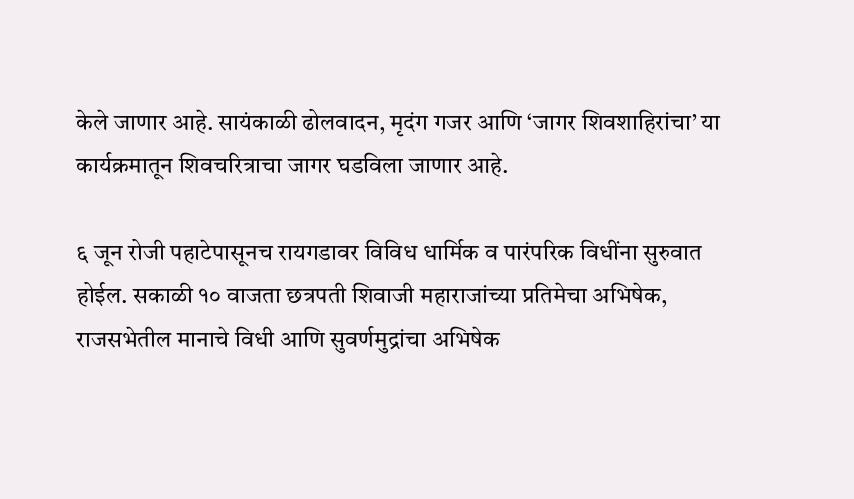केले जाणार आहे. सायंकाळी ढोलवादन, मृदंग गजर आणि ‘जागर शिवशाहिरांचा’ या कार्यक्रमातून शिवचरित्राचा जागर घडविला जाणार आहे.

६ जून रोजी पहाटेपासूनच रायगडावर विविध धार्मिक व पारंपरिक विधींना सुरुवात होईल. सकाळी १० वाजता छत्रपती शिवाजी महाराजांच्या प्रतिमेचा अभिषेक, राजसभेतील मानाचे विधी आणि सुवर्णमुद्रांचा अभिषेक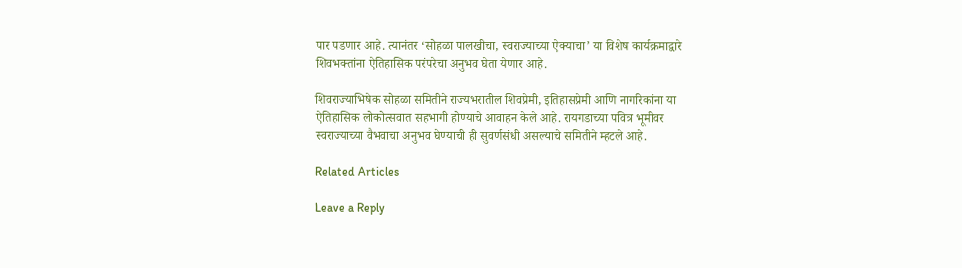पार पडणार आहे. त्यानंतर ‘सोहळा पालखीचा, स्वराज्याच्या ऐक्याचा’ या विशेष कार्यक्रमाद्वारे शिवभक्तांना ऐतिहासिक परंपरेचा अनुभव घेता येणार आहे.

शिवराज्याभिषेक सोहळा समितीने राज्यभरातील शिवप्रेमी, इतिहासप्रेमी आणि नागरिकांना या ऐतिहासिक लोकोत्सवात सहभागी होण्याचे आवाहन केले आहे. रायगडाच्या पवित्र भूमीवर स्वराज्याच्या वैभवाचा अनुभव घेण्याची ही सुवर्णसंधी असल्याचे समितीने म्हटले आहे.

Related Articles

Leave a Reply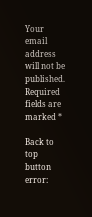Your email address will not be published. Required fields are marked *

Back to top button
error: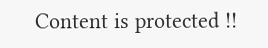Content is protected !!